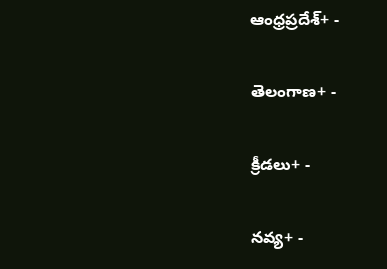ఆంధ్రప్రదేశ్+ -

తెలంగాణ+ -

క్రీడలు+ -

నవ్య+ -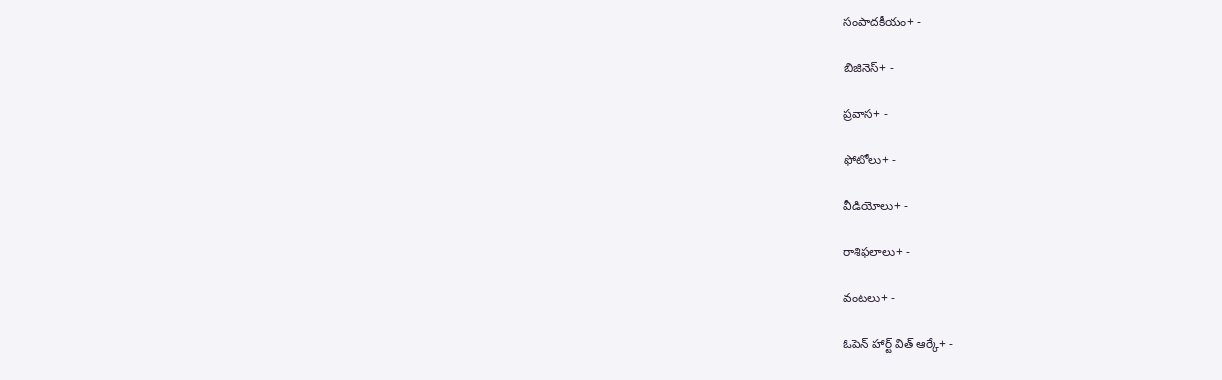సంపాదకీయం+ -

బిజినెస్+ -

ప్రవాస+ -

ఫోటోలు+ -

వీడియోలు+ -

రాశిఫలాలు+ -

వంటలు+ -

ఓపెన్ హార్ట్ విత్ ఆర్కే+ -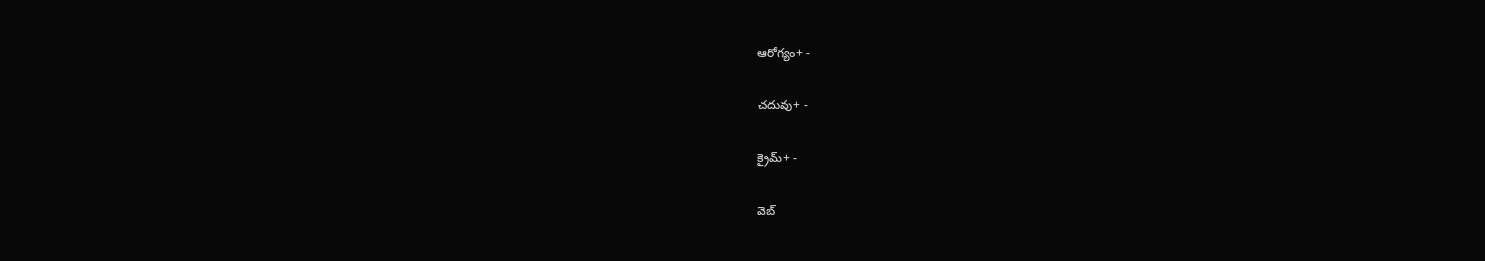ఆరోగ్యం+ -

చదువు+ -

క్రైమ్+ -

వెబ్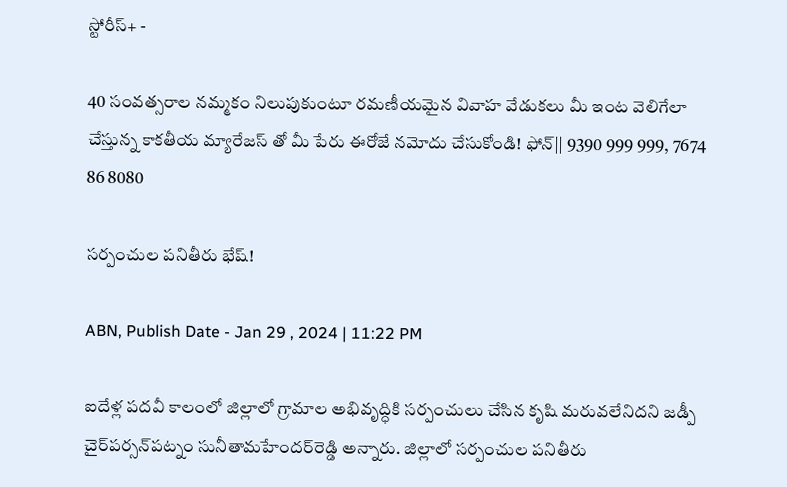స్టోరీస్+ -

40 సంవత్సరాల నమ్మకం నిలుపుకుంటూ రమణీయమైన వివాహ వేడుకలు మీ ఇంట వెలిగేలా చేస్తున్న కాకతీయ మ్యారేజస్ తో మీ పేరు ఈరోజే నమోదు చేసుకోండి! ఫోన్|| 9390 999 999, 7674 86 8080

సర్పంచుల పనితీరు భేష్‌!

ABN, Publish Date - Jan 29 , 2024 | 11:22 PM

ఐదేళ్ల పదవీ కాలంలో జిల్లాలో గ్రామాల అభివృద్ధికి సర్పంచులు చేసిన కృషి మరువలేనిదని జడ్పీ చైర్‌పర్సన్‌పట్నం సునీతామహేందర్‌రెడ్డి అన్నారు. జిల్లాలో సర్పంచుల పనితీరు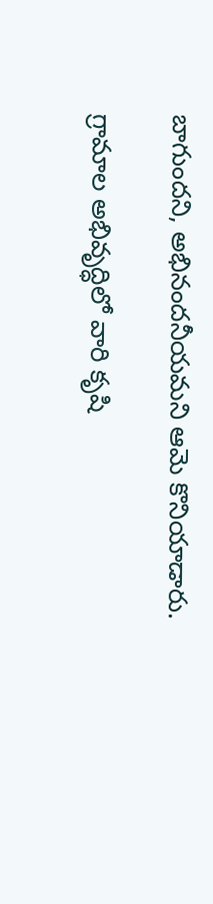బాగుందని, అభినందనీయమని ఆమె కొనియాడారు.

గ్రామాల అభివృద్ధిలో వారి కృషి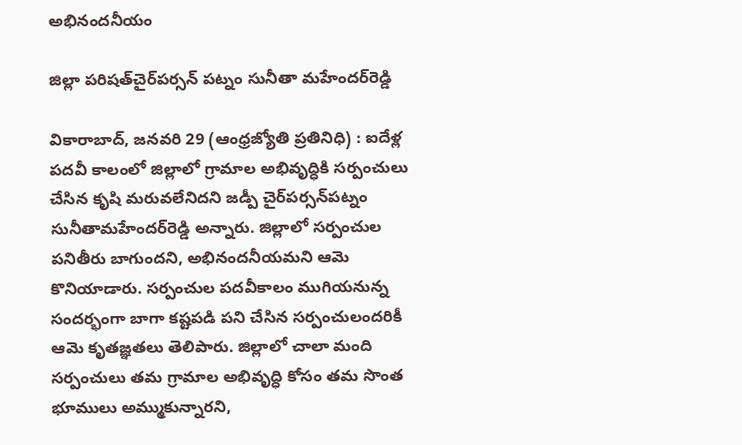అభినందనీయం

జిల్లా పరిషత్‌చైర్‌పర్సన్‌ పట్నం సునీతా మహేందర్‌రెడ్డి

వికారాబాద్‌, జనవరి 29 (ఆంధ్రజ్యోతి ప్రతినిధి) : ఐదేళ్ల పదవీ కాలంలో జిల్లాలో గ్రామాల అభివృద్ధికి సర్పంచులు చేసిన కృషి మరువలేనిదని జడ్పీ చైర్‌పర్సన్‌పట్నం సునీతామహేందర్‌రెడ్డి అన్నారు. జిల్లాలో సర్పంచుల పనితీరు బాగుందని, అభినందనీయమని ఆమె కొనియాడారు. సర్పంచుల పదవీకాలం ముగియనున్న సందర్భంగా బాగా కష్టపడి పని చేసిన సర్పంచులందరికీ ఆమె కృతజ్ఞతలు తెలిపారు. జిల్లాలో చాలా మంది సర్పంచులు తమ గ్రామాల అభివృద్ధి కోసం తమ సొంత భూములు అమ్ముకున్నారని,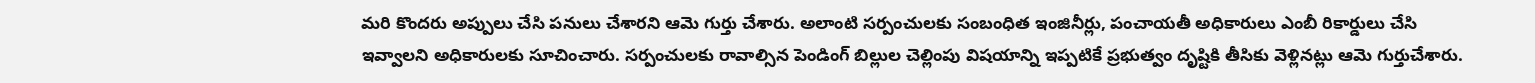మరి కొందరు అప్పులు చేసి పనులు చేశారని ఆమె గుర్తు చేశారు. అలాంటి సర్పంచులకు సంబంధిత ఇంజినీర్లు, పంచాయతీ అధికారులు ఎంబీ రికార్డులు చేసి ఇవ్వాలని అధికారులకు సూచించారు. సర్పంచులకు రావాల్సిన పెండింగ్‌ బిల్లుల చెల్లింపు విషయాన్ని ఇప్పటికే ప్రభుత్వం దృష్టికి తీసికు వెళ్లినట్లు ఆమె గుర్తుచేశారు.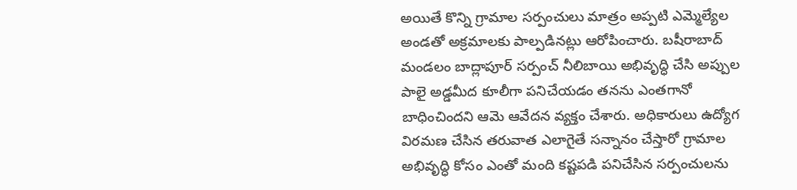అయితే కొన్ని గ్రామాల సర్పంచులు మాత్రం అప్పటి ఎమ్మెల్యేల అండతో అక్రమాలకు పాల్పడినట్లు ఆరోపించారు. బషీరాబాద్‌ మండలం బాద్లాపూర్‌ సర్పంచ్‌ నీలిబాయి అభివృద్ధి చేసి అప్పుల పాలై అడ్డమీద కూలీగా పనిచేయడం తనను ఎంతగానో బాధించిందని ఆమె ఆవేదన వ్యక్తం చేశారు. అధికారులు ఉద్యోగ విరమణ చేసిన తరువాత ఎలాగైతే సన్నానం చేస్తారో గ్రామాల అభివృద్ధి కోసం ఎంతో మంది కష్టపడి పనిచేసిన సర్పంచులను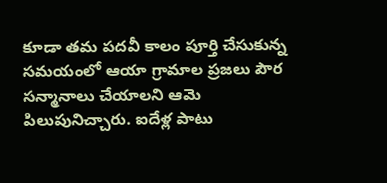కూడా తమ పదవీ కాలం పూర్తి చేసుకున్న సమయంలో ఆయా గ్రామాల ప్రజలు పౌర సన్మానాలు చేయాలని ఆమె పిలుపునిచ్చారు. ఐదేళ్ల పాటు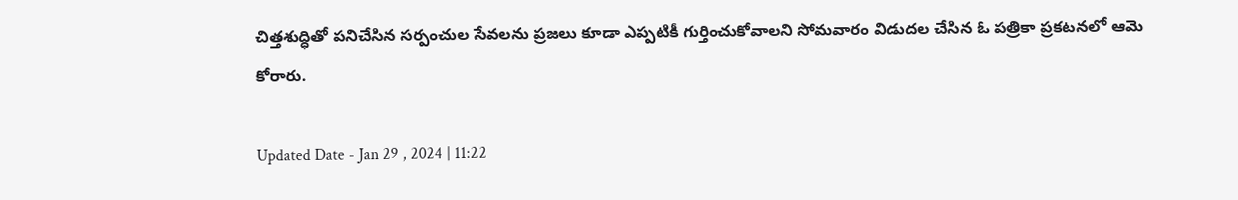చిత్తశుద్ధితో పనిచేసిన సర్పంచుల సేవలను ప్రజలు కూడా ఎప్పటికీ గుర్తించుకోవాలని సోమవారం విడుదల చేసిన ఓ పత్రికా ప్రకటనలో ఆమె కోరారు.

Updated Date - Jan 29 , 2024 | 11:22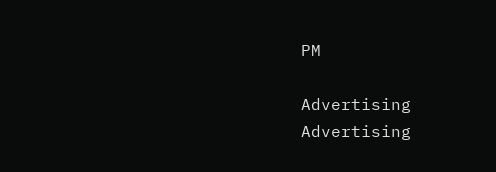PM

Advertising
Advertising